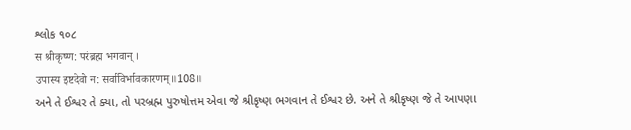શ્લોક ૧૦૮
स श्रीकृष्ण: परंब्रह्म भगवान् ।
उपास्य इष्टदेवो न: सर्वाविर्भावकारणम्॥108॥
અને તે ઈશ્વર તે ક્યા, તો પરબ્રહ્મ પુરુષોત્તમ એવા જે શ્રીકૃષ્ણ ભગવાન તે ઈશ્વર છે. અને તે શ્રીકૃષ્ણ જે તે આપણા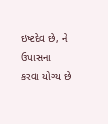ઇષ્ટદેવ છે, ને ઉપાસના કરવા યોગ્ય છે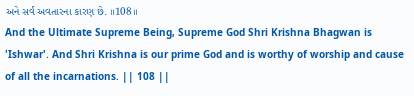અને સર્વ અવતારના કારણ છે. ॥108॥
And the Ultimate Supreme Being, Supreme God Shri Krishna Bhagwan is 'Ishwar'. And Shri Krishna is our prime God and is worthy of worship and cause of all the incarnations. || 108 ||